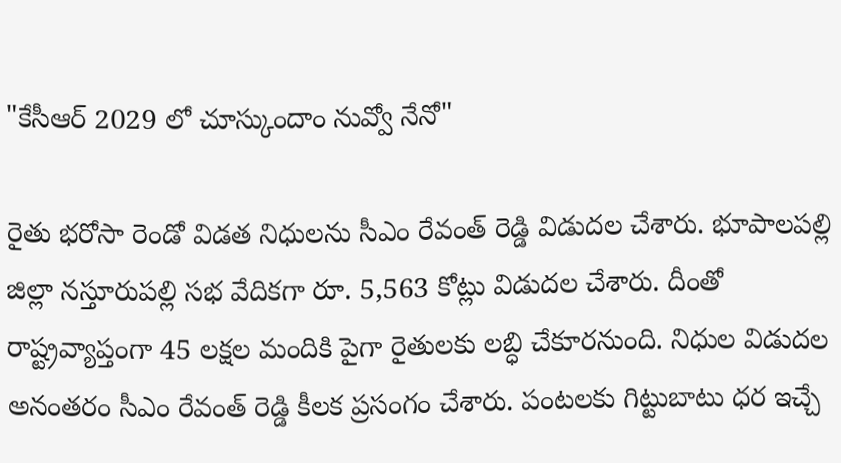"కేసీఆర్ 2029 లో చూస్కుందాం నువ్వో నేనో"

రైతు భరోసా రెండో విడత నిధులను సీఎం రేవంత్ రెడ్డి విడుదల చేశారు. భూపాలపల్లి జిల్లా నస్తూరుపల్లి సభ వేదికగా రూ. 5,563 కోట్లు విడుదల చేశారు. దీంతో రాష్ట్రవ్యాప్తంగా 45 లక్షల మందికి పైగా రైతులకు లబ్ధి చేకూరనుంది. నిధుల విడుదల అనంతరం సీఎం రేవంత్ రెడ్డి కీలక ప్రసంగం చేశారు. పంటలకు గిట్టుబాటు ధర ఇచ్చే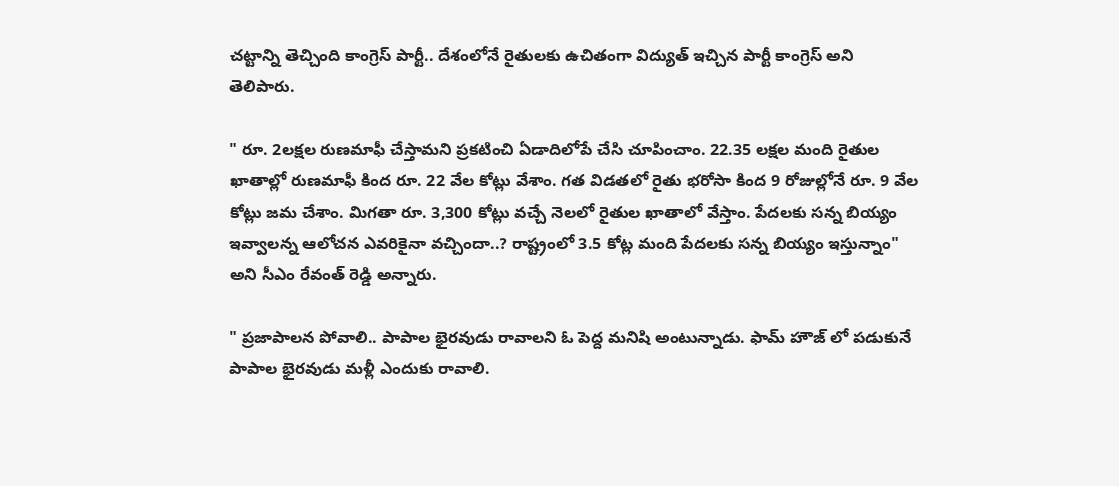చట్టాన్ని తెచ్చింది కాంగ్రెస్ పార్టీ.. దేశంలోనే రైతులకు ఉచితంగా విద్యుత్ ఇచ్చిన పార్టీ కాంగ్రెస్ అని తెలిపారు.

" రూ. 2లక్షల రుణమాఫీ చేస్తామని ప్రకటించి ఏడాదిలోపే చేసి చూపించాం. 22.35 లక్షల మంది రైతుల ఖాతాల్లో రుణమాఫీ కింద రూ. 22 వేల కోట్లు వేశాం. గత విడతలో రైతు భరోసా కింద 9 రోజుల్లోనే రూ. 9 వేల కోట్లు జమ చేశాం. మిగతా రూ. 3,300 కోట్లు వచ్చే నెలలో రైతుల ఖాతాలో వేస్తాం. పేదలకు సన్న బియ్యం ఇవ్వాలన్న ఆలోచన ఎవరికైనా వచ్చిందా..? రాష్ట్రంలో 3.5 కోట్ల మంది పేదలకు సన్న బియ్యం ఇస్తున్నాం" అని సీఎం రేవంత్ రెడ్డి అన్నారు.

" ప్రజాపాలన పోవాలి.. పాపాల భైరవుడు రావాలని ఓ పెద్ద మనిషి అంటున్నాడు. ఫామ్ హౌజ్ లో పడుకునే పాపాల భైరవుడు మళ్లీ ఎందుకు రావాలి.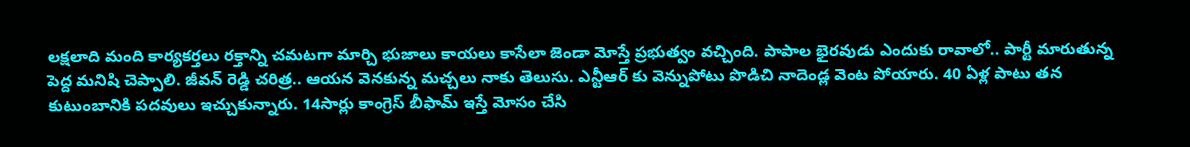లక్షలాది మంది కార్యకర్తలు రక్తాన్ని చమటగా మార్చి భుజాలు కాయలు కాసేలా జెండా మోస్తే ప్రభుత్వం వచ్చింది. పాపాల భైరవుడు ఎందుకు రావాలో.. పార్టీ మారుతున్న పెద్ద మనిషి చెప్పాలి. జీవన్ రెడ్డి చరిత్ర.. ఆయన వెనకున్న మచ్చలు నాకు తెలుసు. ఎన్టీఆర్ కు వెన్నుపోటు పొడిచి నాదెండ్ల వెంట పోయారు. 40 ఏళ్ల పాటు తన కుటుంబానికి పదవులు ఇచ్చుకున్నారు. 14సార్లు కాంగ్రెస్ బీఫామ్ ఇస్తే మోసం చేసి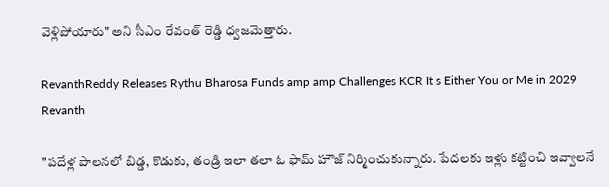వెళ్లిపోయారు" అని సీఎం రేవంత్ రెడ్డి ధ్వజమెత్తారు.

RevanthReddy Releases Rythu Bharosa Funds amp amp Challenges KCR It s Either You or Me in 2029 Revanth

"పదేళ్ల పాలనలో బిడ్డ, కొడుకు, తండ్రి ఇలా తలా ఓ ఫామ్ హౌజ్ నిర్మించుకున్నారు. పేదలకు ఇళ్లు కట్టించి ఇవ్వాలనే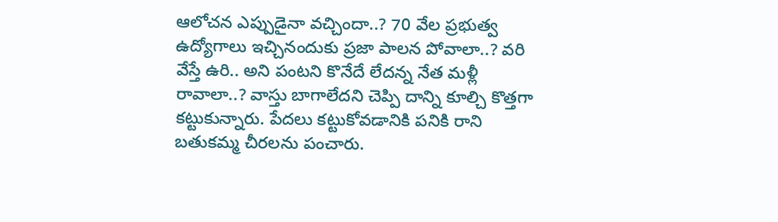ఆలోచన ఎప్పుడైనా వచ్చిందా..? 70 వేల ప్రభుత్వ ఉద్యోగాలు ఇచ్చినందుకు ప్రజా పాలన పోవాలా..? వరి వేస్తే ఉరి.. అని పంటని కొనేదే లేదన్న నేత మళ్లీ రావాలా..? వాస్తు బాగాలేదని చెప్పి దాన్ని కూల్చి కొత్తగా కట్టుకున్నారు. పేదలు కట్టుకోవడానికి పనికి రాని బతుకమ్మ చీరలను పంచారు.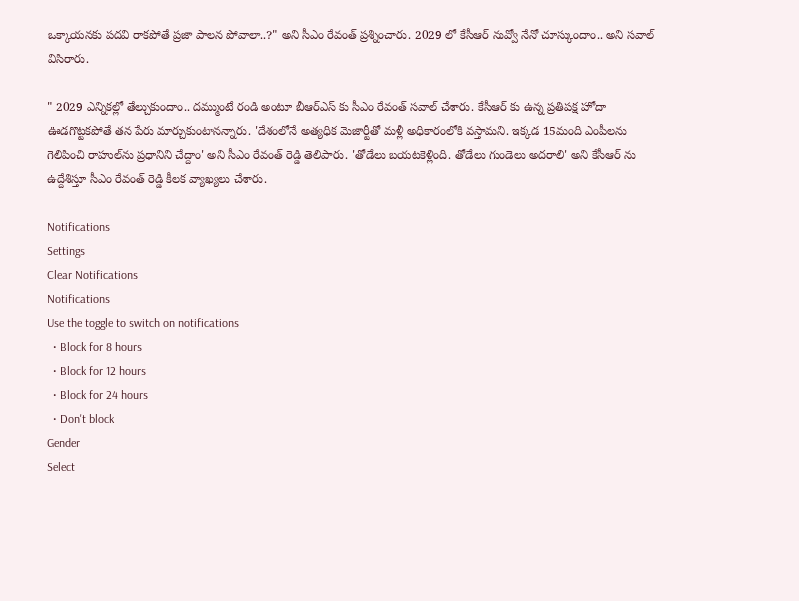ఒక్కాయనకు పదవి రాకపోతే ప్రజా పాలన పోవాలా..?" అని సీఎం రేవంత్ ప్రశ్నించారు. 2029 లో కేసీఆర్ నువ్వో నేనో చూస్కుందాం.. అని సవాల్ విసిరారు.

" 2029 ఎన్నికల్లో తేల్చుకుందాం.. దమ్ముంటే రండి అంటూ బీఆర్ఎస్ కు సీఎం రేవంత్ సవాల్ చేశారు. కేసీఆర్ కు ఉన్న ప్రతిపక్ష హోదా ఊడగొట్టకపోతే తన పేరు మార్చుకుంటానన్నారు. 'దేశంలోనే అత్యధిక మెజార్టీతో మళ్లీ అధికారంలోకి వస్తామని. ఇక్కడ 15మంది ఎంపీలను గెలిపించి రాహుల్‌ను ప్రధానిని చేద్దాం' అని సీఎం రేవంత్ రెడ్డి తెలిపారు. 'తోడేలు బయటకెళ్లింది. తోడేలు గుండెలు అదరాలి' అని కేసీఆర్ ను ఉద్దేశిస్తూ సీఎం రేవంత్ రెడ్డి కీలక వ్యాఖ్యలు చేశారు.

Notifications
Settings
Clear Notifications
Notifications
Use the toggle to switch on notifications
  • Block for 8 hours
  • Block for 12 hours
  • Block for 24 hours
  • Don't block
Gender
Select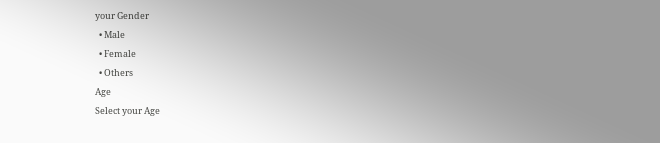your Gender
  • Male
  • Female
  • Others
Age
Select your Age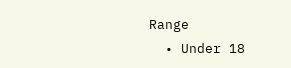Range
  • Under 18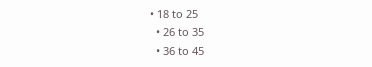• 18 to 25
  • 26 to 35
  • 36 to 45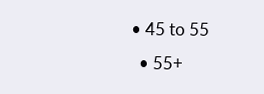• 45 to 55
  • 55+